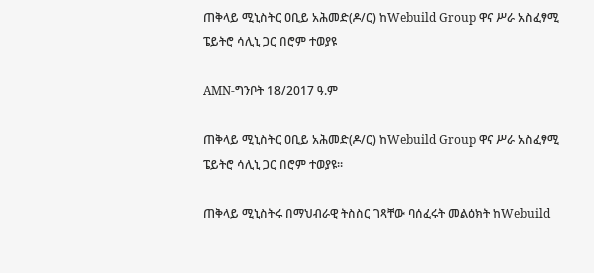ጠቅላይ ሚኒስትር ዐቢይ አሕመድ(ዶ/ር) ከWebuild Group ዋና ሥራ አስፈፃሚ ፔይትሮ ሳሊኒ ጋር በሮም ተወያዩ

AMN-ግንቦት 18/2017 ዓ.ም

ጠቅላይ ሚኒስትር ዐቢይ አሕመድ(ዶ/ር) ከWebuild Group ዋና ሥራ አስፈፃሚ ፔይትሮ ሳሊኒ ጋር በሮም ተወያዩ።

ጠቅላይ ሚኒስትሩ በማህብራዊ ትስስር ገጻቸው ባሰፈሩት መልዕክት ከWebuild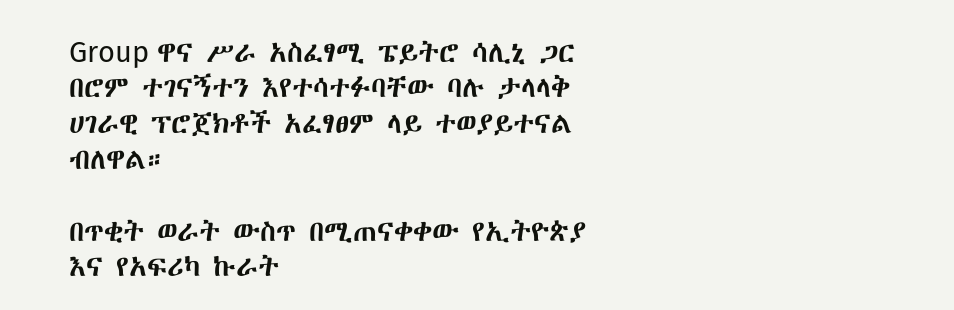Group ዋና ሥራ አስፈፃሚ ፔይትሮ ሳሊኒ ጋር በሮም ተገናኝተን እየተሳተፉባቸው ባሉ ታላላቅ ሀገራዊ ፕሮጀክቶች አፈፃፀም ላይ ተወያይተናል ብለዋል።

በጥቂት ወራት ውስጥ በሚጠናቀቀው የኢትዮጵያ እና የአፍሪካ ኩራት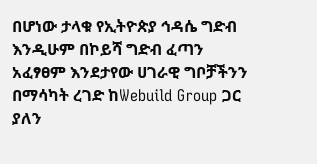በሆነው ታላቁ የኢትዮጵያ ኅዳሴ ግድብ እንዲሁም በኮይሻ ግድብ ፈጣን አፈፃፀም እንደታየው ሀገራዊ ግቦቻችንን በማሳካት ረገድ ከWebuild Group ጋር ያለን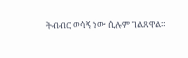ትብብር ወሳኝ ነው ሲሉም ገልጸዋል።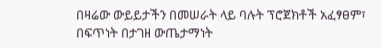በዛሬው ውይይታችን በመሠራት ላይ ባሉት ፕሮጀክቶች አፈፃፀም፣ በፍጥነት በታገዘ ውጤታማነት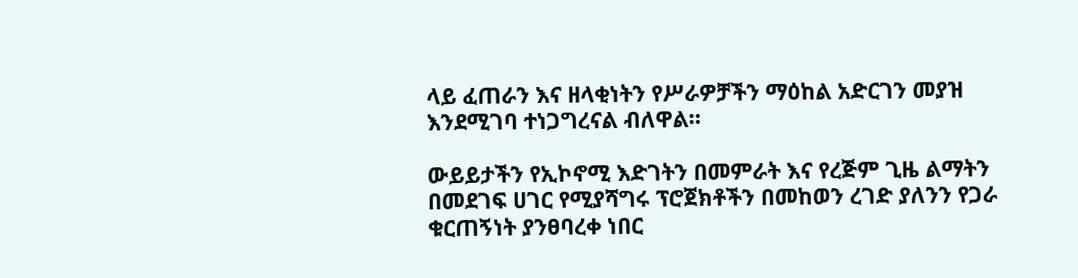ላይ ፈጠራን እና ዘላቂነትን የሥራዎቻችን ማዕከል አድርገን መያዝ እንደሚገባ ተነጋግረናል ብለዋል።

ውይይታችን የኢኮኖሚ እድገትን በመምራት እና የረጅም ጊዜ ልማትን በመደገፍ ሀገር የሚያሻግሩ ፕሮጀክቶችን በመከወን ረገድ ያለንን የጋራ ቁርጠኝነት ያንፀባረቀ ነበር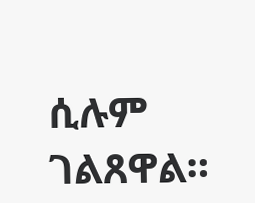ሲሉም ገልጸዋል።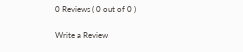0 Reviews ( 0 out of 0 )

Write a Review